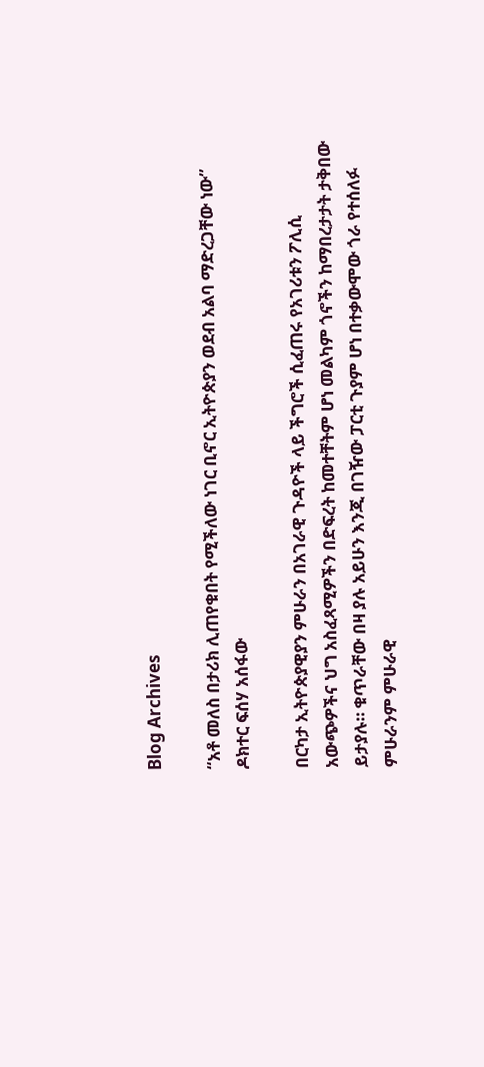Blog Archives

“አቶ መለስ በታሪክ ሊጠየቁበት የሚችለው ነገር ቢኖር ኢትዮጵያን ወደብ አልባ ማድረጋቸው ነው” ዶክተር ፍሰሃ አሰፋው

በርካታ ኢትዮጵያዊያን ምሁራን በአገራዊ ጉዳዮች ላይ ችግሮች ሲፈጠሩ የአገሪቱን ፖሊሲ አውጭዎችና ህግ አስፈጻሚዎችን በድፍረት ከመተቸትም ሆነ መልካም ጎኖችን ከማበረታታት ታቅበው ይታያሉ። ቁጥራቸው በዛ ያሉ አይሁን እንጂ በገዥው ፓርቲ ጉያም ሆነ በተቃውሞው ጎራ የተሰለፉ ምሁራንም ምሁራዊ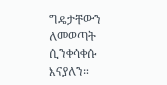ግዴታቸውን ለመወጣት ሲንቀሳቀሱ እናያለን።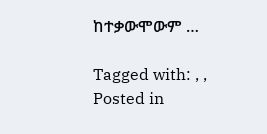ከተቃውሞውም …

Tagged with: , ,
Posted in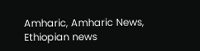Amharic, Amharic News, Ethiopian news